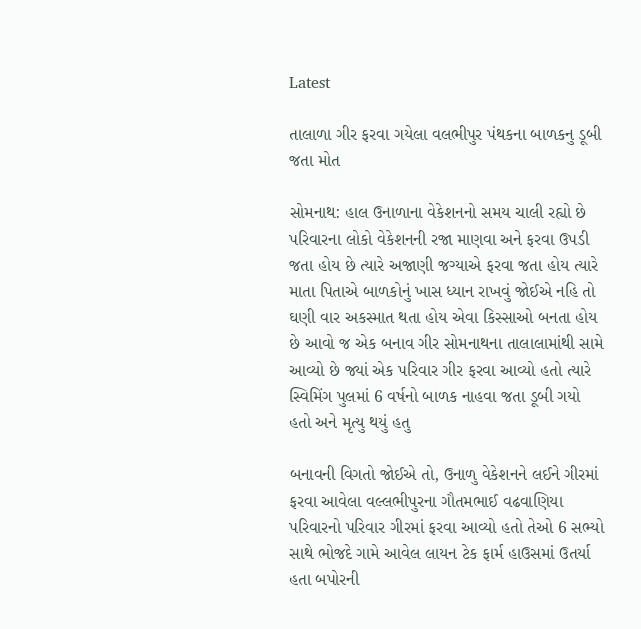Latest

તાલાળા ગીર ફરવા ગયેલા વલભીપુર પંથકના બાળકનુ ડૂબી જતા મોત

સોમનાથ: હાલ ઉનાળાના વેકેશનનો સમય ચાલી રહ્યો છે પરિવારના લોકો વેકેશનની રજા માણવા અને ફરવા ઉપડી જતા હોય છે ત્યારે અજાણી જગ્યાએ ફરવા જતા હોય ત્યારે માતા પિતાએ બાળકોનું ખાસ ધ્યાન રાખવું જોઈએ નહિ તો ઘણી વાર અકસ્માત થતા હોય એવા કિસ્સાઓ બનતા હોય છે આવો જ એક બનાવ ગીર સોમનાથના તાલાલામાંથી સામે આવ્યો છે જ્યાં એક પરિવાર ગીર ફરવા આવ્યો હતો ત્યારે સ્વિમિંગ પુલમાં 6 વર્ષનો બાળક નાહવા જતા ડૂબી ગયો હતો અને મૃત્યુ થયું હતુ

બનાવની વિગતો જોઈએ તો, ઉનાળુ વેકેશનને લઈને ગીરમાં ફરવા આવેલા વલ્લભીપુરના ગૌતમભાઈ વઢવાણિયા પરિવારનો પરિવાર ગીરમાં ફરવા આવ્યો હતો તેઓ 6 સભ્યો સાથે ભોજદે ગામે આવેલ લાયન ટેક ફાર્મ હાઉસમાં ઉતર્યા હતા બપોરની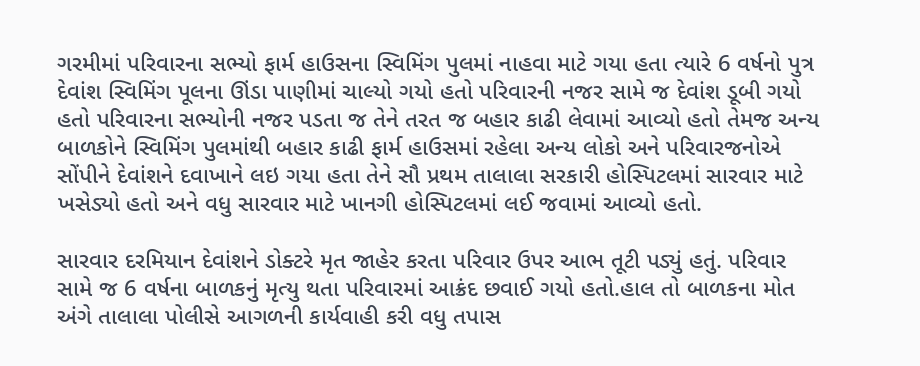ગરમીમાં પરિવારના સભ્યો ફાર્મ હાઉસના સ્વિમિંગ પુલમાં નાહવા માટે ગયા હતા ત્યારે 6 વર્ષનો પુત્ર દેવાંશ સ્વિમિંગ પૂલના ઊંડા પાણીમાં ચાલ્યો ગયો હતો પરિવારની નજર સામે જ દેવાંશ ડૂબી ગયો હતો પરિવારના સભ્યોની નજર પડતા જ તેને તરત જ બહાર કાઢી લેવામાં આવ્યો હતો તેમજ અન્ય બાળકોને સ્વિમિંગ પુલમાંથી બહાર કાઢી ફાર્મ હાઉસમાં રહેલા અન્ય લોકો અને પરિવારજનોએ સોંપીને દેવાંશને દવાખાને લઇ ગયા હતા તેને સૌ પ્રથમ તાલાલા સરકારી હોસ્પિટલમાં સારવાર માટે ખસેડ્યો હતો અને વધુ સારવાર માટે ખાનગી હોસ્પિટલમાં લઈ જવામાં આવ્યો હતો.

સારવાર દરમિયાન દેવાંશને ડોક્ટરે મૃત જાહેર કરતા પરિવાર ઉપર આભ તૂટી પડ્યું હતું. પરિવાર સામે જ 6 વર્ષના બાળકનું મૃત્યુ થતા પરિવારમાં આક્રંદ છવાઈ ગયો હતો.હાલ તો બાળકના મોત અંગે તાલાલા પોલીસે આગળની કાર્યવાહી કરી વધુ તપાસ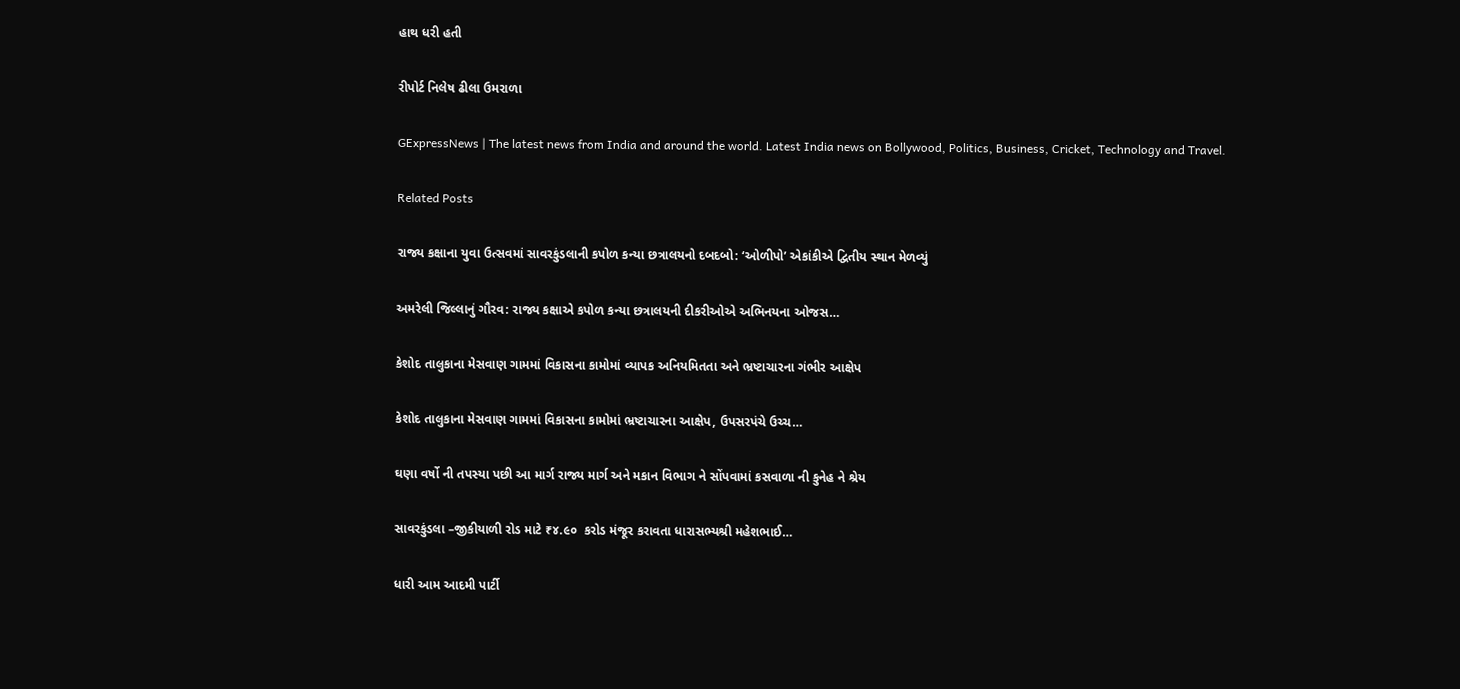હાથ ધરી હતી

રીપોર્ટ નિલેષ ઢીલા ઉમરાળા

GExpressNews | The latest news from India and around the world. Latest India news on Bollywood, Politics, Business, Cricket, Technology and Travel.

Related Posts

રાજ્ય કક્ષાના યુવા ઉત્સવમાં સાવરકુંડલાની કપોળ કન્યા છત્રાલયનો દબદબો: ‘ઓળીપો’ એકાંકીએ દ્વિતીય સ્થાન મેળવ્યું

અમરેલી જિલ્લાનું ગૌરવ: રાજ્ય કક્ષાએ કપોળ કન્યા છત્રાલયની દીકરીઓએ અભિનયના ઓજસ…

કેશોદ તાલુકાના મેસવાણ ગામમાં વિકાસના કામોમાં વ્યાપક અનિયમિતતા અને ભ્રષ્ટાચારના ગંભીર આક્ષેપ

કેશોદ તાલુકાના મેસવાણ ગામમાં વિકાસના કામોમાં ભ્રષ્ટાચારના આક્ષેપ, ઉપસરપંચે ઉચ્ચ…

ઘણા વર્ષો ની તપસ્યા પછી આ માર્ગ રાજ્ય માર્ગ અને મકાન વિભાગ ને સોંપવામાં કસવાળા ની કુનેહ ને શ્રેય

સાવરકુંડલા –જીકીયાળી રોડ માટે ₹૪.૯૦  કરોડ મંજૂર કરાવતા ધારાસભ્યશ્રી મહેશભાઈ…

ધારી આમ આદમી પાર્ટી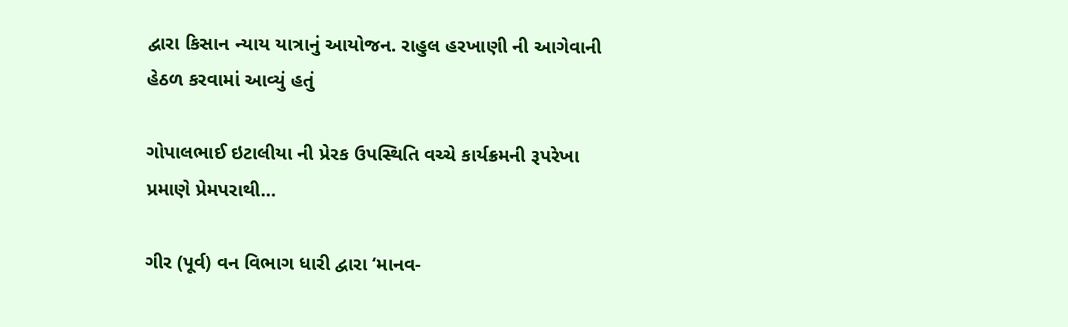દ્વારા કિસાન ન્યાય યાત્રાનું આયોજન. રાહુલ હરખાણી ની આગેવાની હેઠળ કરવામાં આવ્યું હતું

ગોપાલભાઈ ઇટાલીયા ની પ્રેરક ઉપસ્થિતિ વચ્ચે કાર્યક્રમની રૂપરેખા પ્રમાણે પ્રેમપરાથી…

ગીર (પૂર્વ) વન વિભાગ ધારી દ્વારા ‘માનવ-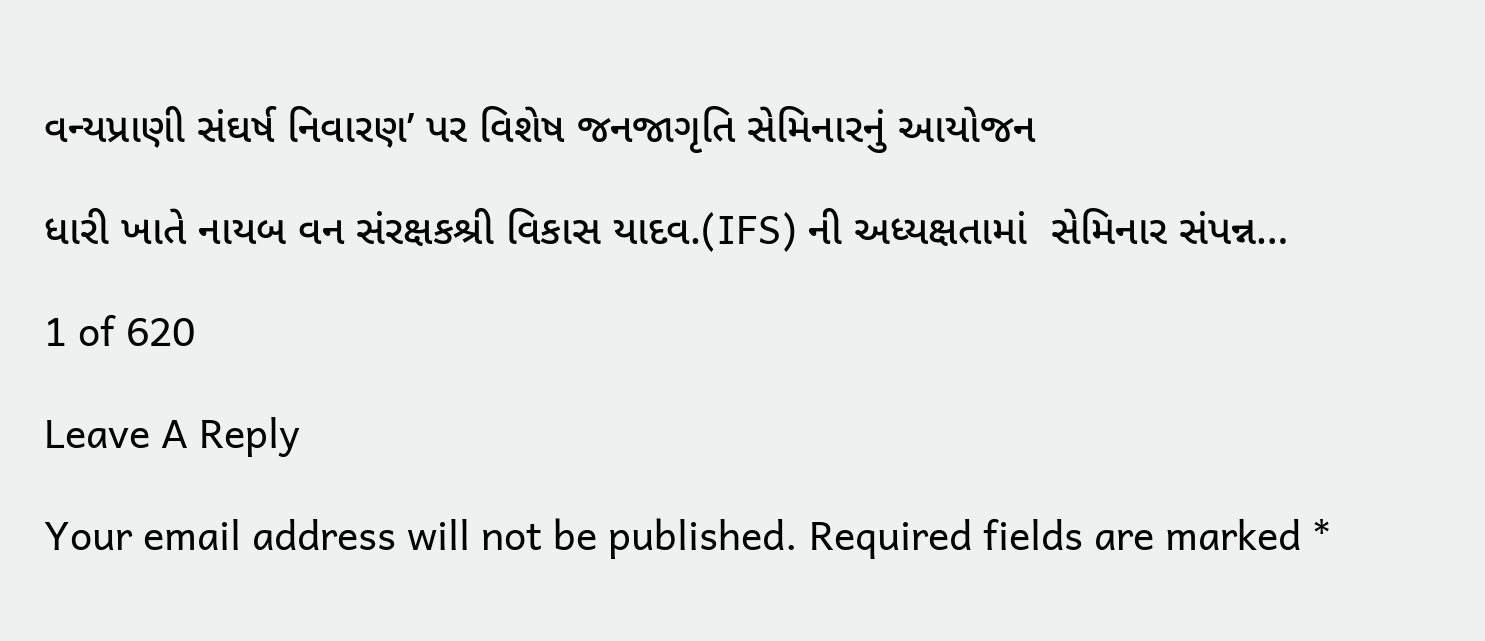વન્યપ્રાણી સંઘર્ષ નિવારણ’ પર વિશેષ જનજાગૃતિ સેમિનારનું આયોજન

ધારી ખાતે નાયબ વન સંરક્ષકશ્રી વિકાસ યાદવ.(IFS) ની અધ્યક્ષતામાં  સેમિનાર સંપન્ન…

1 of 620

Leave A Reply

Your email address will not be published. Required fields are marked *